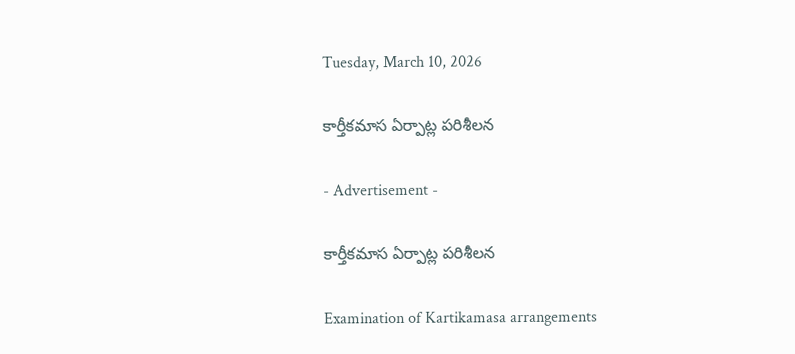Tuesday, March 10, 2026

కార్తీకమాస ఏర్పాట్ల పరిశీలన

- Advertisement -

కార్తీకమాస ఏర్పాట్ల పరిశీలన

Examination of Kartikamasa arrangements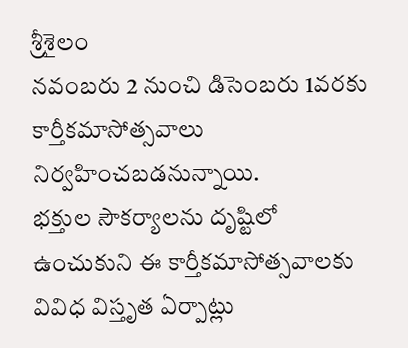శ్రీశైలం
నవంబరు 2 నుంచి డిసెంబరు 1వరకు కార్తీకమాసోత్సవాలు నిర్వహించబడనున్నాయి.
భక్తుల సౌకర్యాలను దృష్టిలో ఉంచుకుని ఈ కార్తీకమాసోత్సవాలకు వివిధ విస్తృత ఏర్పాట్లు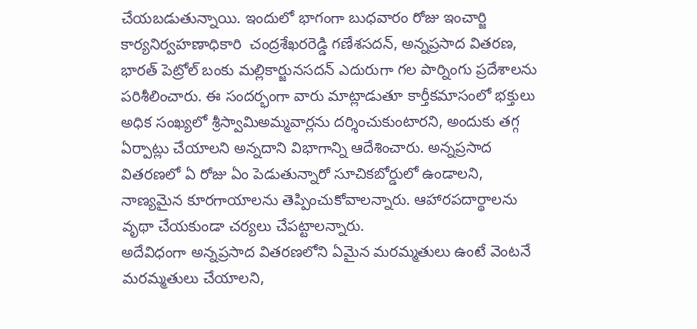చేయబడుతున్నాయి. ఇందులో భాగంగా బుధవారం రోజు ఇంచార్జి కార్యనిర్వహణాధికారి  చంద్రశేఖరరెడ్డి గణేశసదన్, అన్నప్రసాద వితరణ, భారత్ పెట్రోల్ బంకు మల్లికార్జునసదన్ ఎదురుగా గల పార్నింగు ప్రదేశాలను పరిశీలించారు. ఈ సందర్భంగా వారు మాట్లాడుతూ కార్తీకమాసంలో భక్తులు అధిక సంఖ్యలో శ్రీస్వామిఅమ్మవార్లను దర్శించుకుంటారని, అందుకు తగ్గ ఏర్పాట్లు చేయాలని అన్నదాని విభాగాన్ని ఆదేశించారు. అన్నప్రసాద వితరణలో ఏ రోజు ఏం పెడుతున్నారో సూచికబోర్డులో ఉండాలని, నాణ్యమైన కూరగాయాలను తెప్పించుకోవాలన్నారు. ఆహారపదార్థాలను వృథా చేయకుండా చర్యలు చేపట్టాలన్నారు.
అదేవిధంగా అన్నప్రసాద వితరణలోని ఏమైన మరమ్మతులు ఉంటే వెంటనే మరమ్మతులు చేయాలని,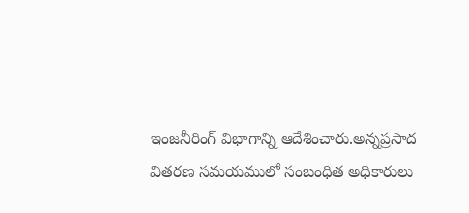ఇంజనీరింగ్ విభాగాన్ని ఆదేశించారు.అన్నప్రసాద వితరణ సమయములో సంబంధిత అధికారులు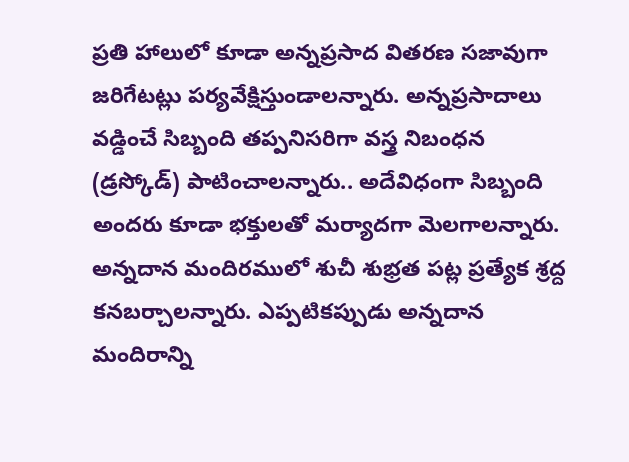ప్రతి హాలులో కూడా అన్నప్రసాద వితరణ సజావుగా జరిగేటట్లు పర్యవేక్షిస్తుండాలన్నారు. అన్నప్రసాదాలు వడ్డించే సిబ్బంది తప్పనిసరిగా వస్త్ర నిబంధన (డ్రస్కోడ్) పాటించాలన్నారు.. అదేవిధంగా సిబ్బంది అందరు కూడా భక్తులతో మర్యాదగా మెలగాలన్నారు. అన్నదాన మందిరములో శుచీ శుభ్రత పట్ల ప్రత్యేక శ్రద్ద కనబర్చాలన్నారు. ఎప్పటికప్పుడు అన్నదాన మందిరాన్ని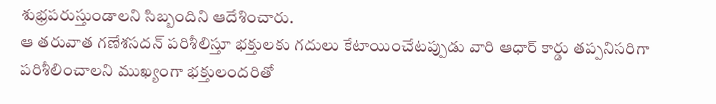శుభ్రపరుస్తుండాలని సిబ్బందిని ఆదేశించారు.
ఆ తరువాత గణేశసదన్ పరిశీలిస్తూ భక్తులకు గదులు కేటాయించేటప్పుడు వారి ఆధార్ కార్డు తప్పనిసరిగా పరిశీలించాలని ముఖ్యంగా భక్తులందరితో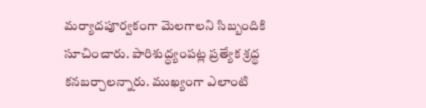మర్యాదపూర్వకంగా మెలగాలని సిబ్బందికి సూచించారు. పారిశుద్ధ్యంపట్ల ప్రత్యేక శ్రద్ధ కనబర్చాలన్నారు. ముఖ్యంగా ఎలాంటి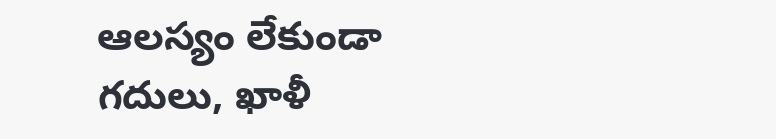ఆలస్యం లేకుండా గదులు, ఖాళీ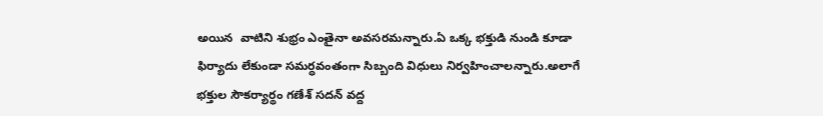అయిన  వాటిని శుభ్రం ఎంతైనా అవసరమన్నారు.ఏ ఒక్క భక్తుడి నుండి కూడా ఫిర్యాదు లేకుండా సమర్ధవంతంగా సిబ్బంది విధులు నిర్వహించాలన్నారు.అలాగే భక్తుల సౌకర్యార్థం గణేశ్ సదన్ వద్ద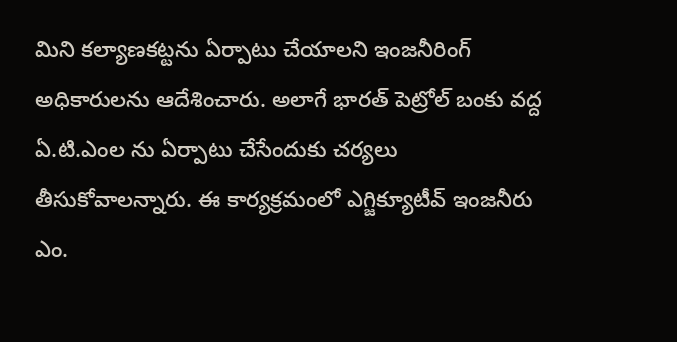మిని కల్యాణకట్టను ఏర్పాటు చేయాలని ఇంజనీరింగ్ అధికారులను ఆదేశించారు. అలాగే భారత్ పెట్రోల్ బంకు వద్ద ఏ.టి.ఎంల ను ఏర్పాటు చేసేందుకు చర్యలు తీసుకోవాలన్నారు. ఈ కార్యక్రమంలో ఎగ్జిక్యూటీవ్ ఇంజనీరు ఎం.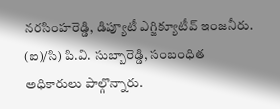నరసింహరెడ్డి, డిప్యూటీ ఎగ్జిక్యూటీవ్ ఇంజనీరు. (ఐ)/సి) పి.వి. సుబ్బారెడ్డి, సంబంధిత అధికారులు పాల్గొన్నారు.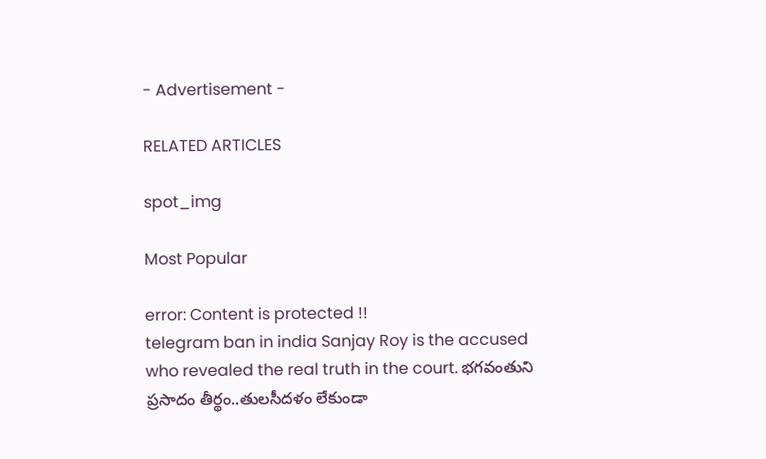- Advertisement -

RELATED ARTICLES

spot_img

Most Popular

error: Content is protected !!
telegram ban in india Sanjay Roy is the accused who revealed the real truth in the court. భగవంతుని ప్రసాదం తీర్థం..తులసీదళం లేకుండా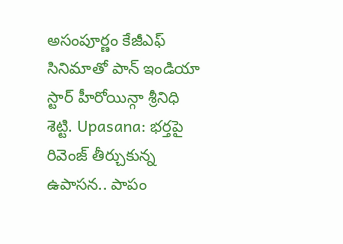అసంపూర్ణం కేజీఎఫ్ సినిమాతో పాన్ ఇండియా స్టార్ హీరోయిన్గా శ్రీనిధి శెట్టి. Upasana: భర్తపై రివెంజ్ తీర్చుకున్న ఉపాసన.. పాపం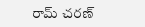రామ్ చరణ్